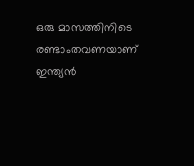ഒരു മാസത്തിനിടെ രണ്ടാംതവണയാണ് ഇന്ത്യന്‍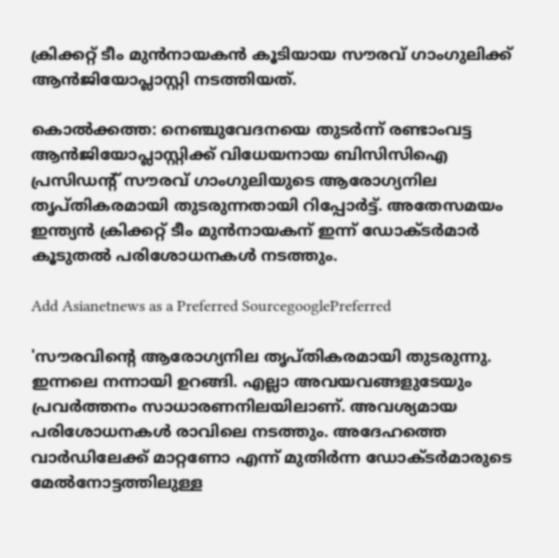ക്രിക്കറ്റ് ടീം മുന്‍നായകന്‍ കൂടിയായ സൗരവ് ഗാംഗുലിക്ക് ആന്‍ജിയോപ്ലാസ്റ്റി നടത്തിയത്.

കൊല്‍ക്കത്ത: നെഞ്ചുവേദനയെ തുടര്‍ന്ന് രണ്ടാംവട്ട ആന്‍ജിയോപ്ലാസ്റ്റിക്ക് വിധേയനായ ബിസിസിഐ പ്രസിഡന്‍റ് സൗരവ് ഗാംഗുലിയുടെ ആരോഗ്യനില തൃപ്തികരമായി തുടരുന്നതായി റിപ്പോര്‍ട്ട്. അതേസമയം ഇന്ത്യന്‍ ക്രിക്കറ്റ് ടീം മുന്‍നായകന് ഇന്ന് ഡോക്‌ടര്‍മാര്‍ കൂടുതല്‍ പരിശോധനകള്‍ നടത്തും.

Add Asianetnews as a Preferred SourcegooglePreferred

'സൗരവിന്‍റെ ആരോഗ്യനില തൃപ്തികരമായി തുടരുന്നു. ഇന്നലെ നന്നായി ഉറങ്ങി. എല്ലാ അവയവങ്ങളുടേയും പ്രവര്‍ത്തനം സാധാരണനിലയിലാണ്. അവശ്യമായ പരിശോധനകള്‍ രാവിലെ നടത്തും. അദേഹത്തെ വാര്‍ഡിലേക്ക് മാറ്റണോ എന്ന് മുതിര്‍ന്ന ഡോക്‌ടര്‍മാരുടെ മേല്‍നോട്ടത്തിലുള്ള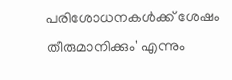പരിശോധനകള്‍ക്ക് ശേഷം തീരുമാനിക്കും' എന്നും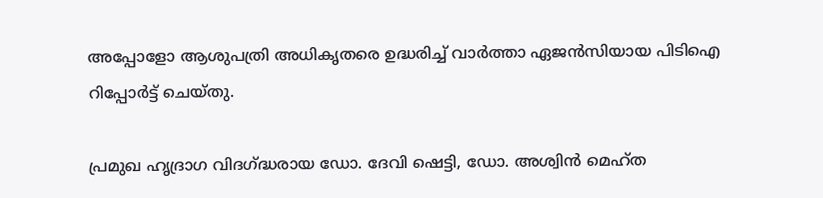അപ്പോളോ ആശുപത്രി അധികൃതരെ ഉദ്ധരിച്ച് വാര്‍ത്താ ഏജന്‍സിയായ പിടിഐ റിപ്പോര്‍ട്ട് ചെയ്തു.

പ്രമുഖ ഹൃദ്രാഗ വിദഗ്‌ദ്ധരായ ഡോ. ദേവി ഷെട്ടി, ഡോ. അശ്വിന്‍ മെഹ്‌ത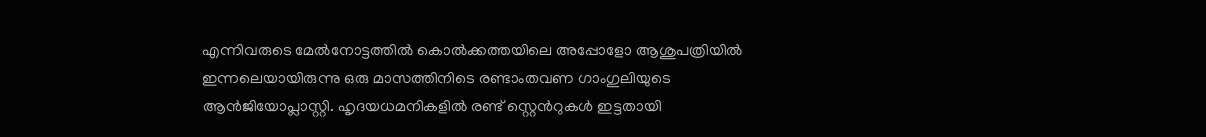എന്നിവരുടെ മേല്‍നോട്ടത്തില്‍ കൊല്‍ക്കത്തയിലെ അപ്പോളോ ആശുപത്രിയില്‍ ഇന്നലെയായിരുന്നു ഒരു മാസത്തിനിടെ രണ്ടാംതവണ ഗാംഗുലിയുടെ ആന്‍ജിയോപ്ലാസ്റ്റി. ഹൃദയധമനികളില്‍ രണ്ട് സ്റ്റെന്‍റുകള്‍ ഇട്ടതായി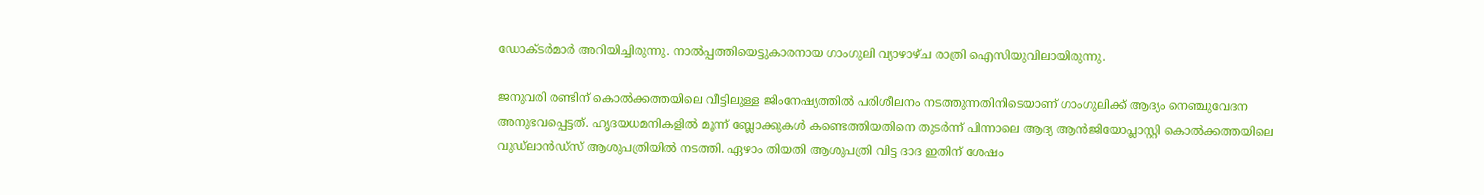ഡോക്ടര്‍മാര്‍ അറിയിച്ചിരുന്നു. നാല്‍പ്പത്തിയെട്ടുകാരനായ ഗാംഗുലി വ്യാഴാഴ്‌ച രാത്രി ഐസിയുവിലായിരുന്നു.

ജനുവരി രണ്ടിന് കൊല്‍ക്കത്തയിലെ വീട്ടിലുള്ള ജിംനേഷ്യത്തില്‍ പരിശീലനം നടത്തുന്നതിനിടെയാണ് ഗാംഗുലിക്ക് ആദ്യം നെഞ്ചുവേദന അനുഭവപ്പെട്ടത്. ഹൃദയധമനികളില്‍ മൂന്ന് ബ്ലോക്കുകള്‍ കണ്ടെത്തിയതിനെ തുടര്‍ന്ന് പിന്നാലെ ആദ്യ ആന്‍ജിയോപ്ലാസ്റ്റി കൊല്‍ക്കത്തയിലെ വുഡ്‌ലാന്‍ഡ്‌സ് ആശുപത്രിയില്‍ നടത്തി. ഏഴാം തിയതി ആശുപത്രി വിട്ട ദാദ ഇതിന് ശേഷം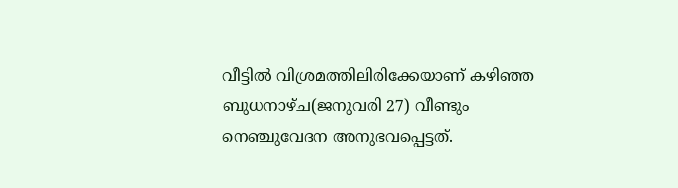വീട്ടില്‍ വിശ്രമത്തിലിരിക്കേയാണ് കഴിഞ്ഞ ബുധനാഴ്‌ച(ജനുവരി 27) വീണ്ടും നെഞ്ചുവേദന അനുഭവപ്പെട്ടത്.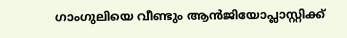ഗാംഗുലിയെ വീണ്ടും ആന്‍ജിയോപ്ലാസ്റ്റിക്ക്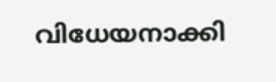വിധേയനാക്കി